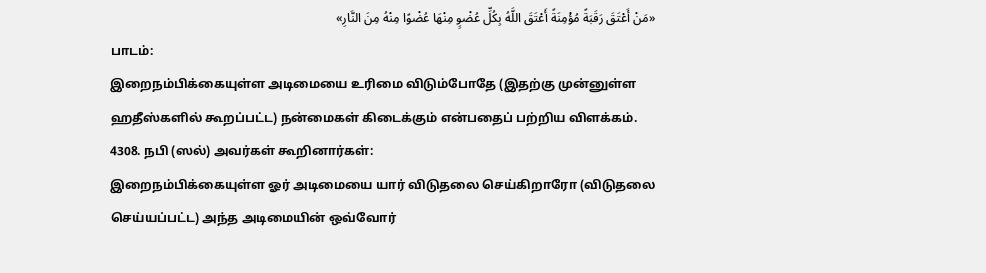«مَنْ أَعْتَقَ رَقَبَةً مُؤْمِنَةً أَعْتَقَ اللَّهُ بِكُلِّ عُضْوٍ مِنْهَا عُضْوًا مِنْهُ مِنَ النَّارِ»
பாடம்:
இறைநம்பிக்கையுள்ள அடிமையை உரிமை விடும்போதே (இதற்கு முன்னுள்ள ஹதீஸ்களில் கூறப்பட்ட) நன்மைகள் கிடைக்கும் என்பதைப் பற்றிய விளக்கம்.
4308. நபி (ஸல்) அவர்கள் கூறினார்கள்:
இறைநம்பிக்கையுள்ள ஓர் அடிமையை யார் விடுதலை செய்கிறாரோ (விடுதலை செய்யப்பட்ட) அந்த அடிமையின் ஒவ்வோர்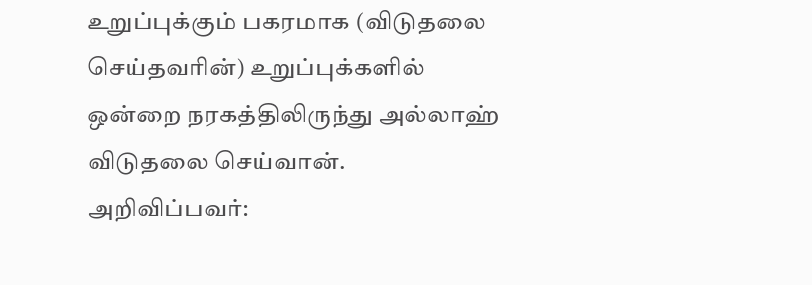உறுப்புக்கும் பகரமாக (விடுதலை செய்தவரின்) உறுப்புக்களில் ஒன்றை நரகத்திலிருந்து அல்லாஹ் விடுதலை செய்வான்.
அறிவிப்பவர்: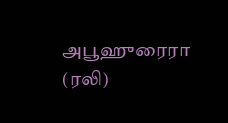அபூஹுரைரா (ரலி)